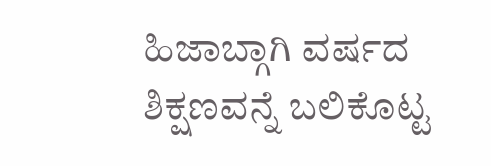ಹಿಜಾಬ್ಗಾಗಿ ವರ್ಷದ ಶಿಕ್ಷಣವನ್ನೆ ಬಲಿಕೊಟ್ಟ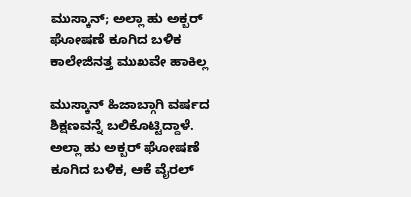ಮುಸ್ಕಾನ್; ಅಲ್ಲಾ ಹು ಅಕ್ಬರ್ ಘೋಷಣೆ ಕೂಗಿದ ಬಳಿಕ ಕಾಲೇಜಿನತ್ತ ಮುಖವೇ ಹಾಕಿಲ್ಲ

ಮುಸ್ಕಾನ್ ಹಿಜಾಬ್ಗಾಗಿ ವರ್ಷದ ಶಿಕ್ಷಣವನ್ನೆ ಬಲಿಕೊಟ್ಟಿದ್ದಾಳೆ. ಅಲ್ಲಾ ಹು ಅಕ್ಬರ್ ಘೋಷಣೆ ಕೂಗಿದ ಬಳಿಕ, ಆಕೆ ವೈರಲ್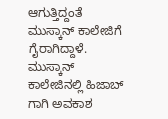ಆಗುತ್ತಿದ್ದಂತೆ ಮುಸ್ಕಾನ್ ಕಾಲೇಜಿಗೆ ಗೈರಾಗಿದ್ದಾಳೆ. ಮುಸ್ಕಾನ್ ಕಾಲೇಜಿನಲ್ಲಿ ಹಿಜಾಬ್ ಗಾಗಿ ಅವಕಾಶ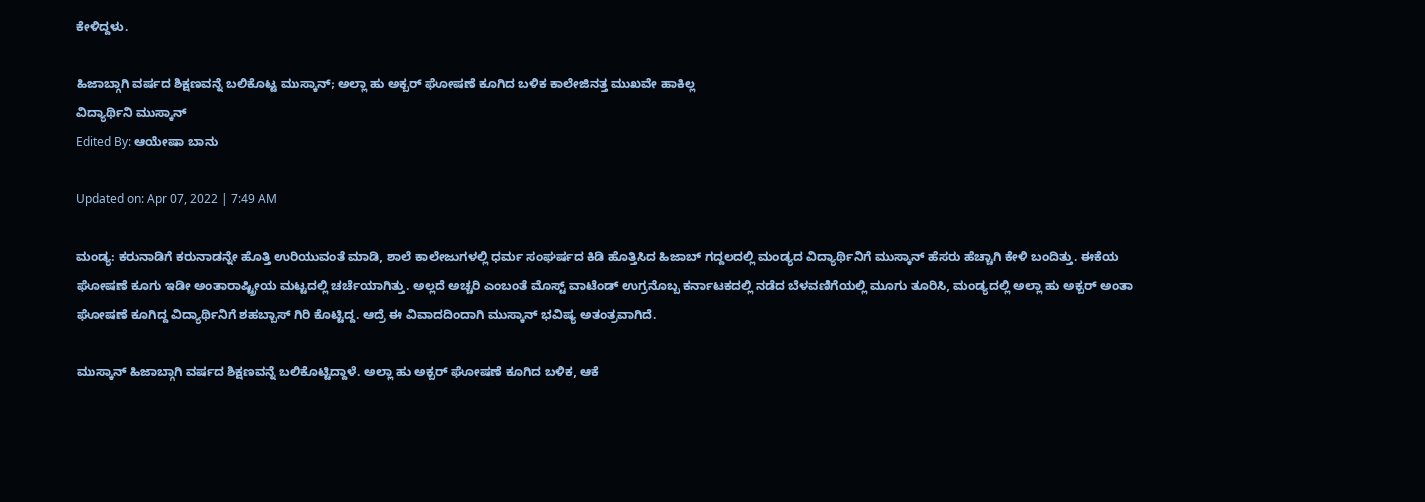ಕೇಳಿದ್ದಳು.

ಹಿಜಾಬ್ಗಾಗಿ ವರ್ಷದ ಶಿಕ್ಷಣವನ್ನೆ ಬಲಿಕೊಟ್ಟ ಮುಸ್ಕಾನ್; ಅಲ್ಲಾ ಹು ಅಕ್ಬರ್ ಘೋಷಣೆ ಕೂಗಿದ ಬಳಿಕ ಕಾಲೇಜಿನತ್ತ ಮುಖವೇ ಹಾಕಿಲ್ಲ
ವಿದ್ಯಾರ್ಥಿನಿ ಮುಸ್ಕಾನ್
Edited By: ಆಯೇಷಾ ಬಾನು

Updated on: Apr 07, 2022 | 7:49 AM

ಮಂಡ್ಯ: ಕರುನಾಡಿಗೆ ಕರುನಾಡನ್ನೇ ಹೊತ್ತಿ ಉರಿಯುವಂತೆ ಮಾಡಿ, ಶಾಲೆ ಕಾಲೇಜುಗಳಲ್ಲಿ ಧರ್ಮ ಸಂಘರ್ಷದ ಕಿಡಿ ಹೊತ್ತಿಸಿದ ಹಿಜಾಬ್ ಗದ್ದಲದಲ್ಲಿ ಮಂಡ್ಯದ ವಿದ್ಯಾರ್ಥಿನಿಗೆ ಮುಸ್ಕಾನ್ ಹೆಸರು ಹೆಚ್ಚಾಗಿ ಕೇಳಿ ಬಂದಿತ್ತು. ಈಕೆಯ ಘೋಷಣೆ ಕೂಗು ಇಡೀ ಅಂತಾರಾಷ್ಟ್ರೀಯ ಮಟ್ಟದಲ್ಲಿ ಚರ್ಚೆಯಾಗಿತ್ತು. ಅಲ್ಲದೆ ಅಚ್ಚರಿ ಎಂಬಂತೆ ಮೊಸ್ಟ್ ವಾಟೆಂಡ್ ಉಗ್ರನೊಬ್ಬ ಕರ್ನಾಟಕದಲ್ಲಿ ನಡೆದ ಬೆಳವಣಿಗೆಯಲ್ಲಿ ಮೂಗು ತೂರಿಸಿ, ಮಂಡ್ಯದಲ್ಲಿ ಅಲ್ಲಾ ಹು ಅಕ್ಬರ್ ಅಂತಾ ಘೋಷಣೆ ಕೂಗಿದ್ದ ವಿದ್ಯಾರ್ಥಿನಿಗೆ ಶಹಬ್ಬಾಸ್ ಗಿರಿ ಕೊಟ್ಟಿದ್ದ. ಆದ್ರೆ ಈ ವಿವಾದದಿಂದಾಗಿ ಮುಸ್ಕಾನ್ ಭವಿಷ್ಯ ಅತಂತ್ರವಾಗಿದೆ.

ಮುಸ್ಕಾನ್ ಹಿಜಾಬ್ಗಾಗಿ ವರ್ಷದ ಶಿಕ್ಷಣವನ್ನೆ ಬಲಿಕೊಟ್ಟಿದ್ದಾಳೆ. ಅಲ್ಲಾ ಹು ಅಕ್ಬರ್ ಘೋಷಣೆ ಕೂಗಿದ ಬಳಿಕ, ಆಕೆ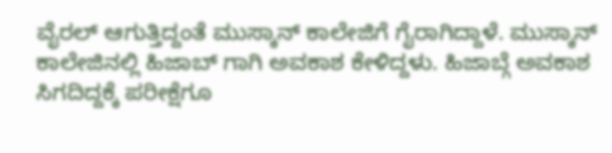ವೈರಲ್ ಆಗುತ್ತಿದ್ದಂತೆ ಮುಸ್ಕಾನ್ ಕಾಲೇಜಿಗೆ ಗೈರಾಗಿದ್ದಾಳೆ. ಮುಸ್ಕಾನ್ ಕಾಲೇಜಿನಲ್ಲಿ ಹಿಜಾಬ್ ಗಾಗಿ ಅವಕಾಶ ಕೇಳಿದ್ದಳು. ಹಿಜಾಬ್ಗೆ ಅವಕಾಶ ಸಿಗದಿದ್ದಕ್ಕೆ ಪರೀಕ್ಷೆಗೂ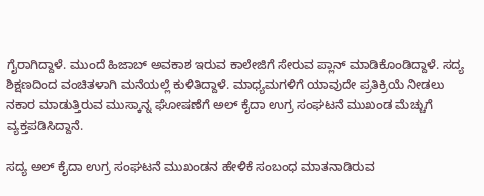ಗೈರಾಗಿದ್ದಾಳೆ. ಮುಂದೆ ಹಿಜಾಬ್ ಅವಕಾಶ ಇರುವ ಕಾಲೇಜಿಗೆ ಸೇರುವ ಪ್ಲಾನ್ ಮಾಡಿಕೊಂಡಿದ್ದಾಳೆ. ಸದ್ಯ ಶಿಕ್ಷಣದಿಂದ ವಂಚಿತಳಾಗಿ ಮನೆಯಲ್ಲೆ ಕುಳಿತಿದ್ದಾಳೆ. ಮಾಧ್ಯಮಗಳಿಗೆ ಯಾವುದೇ ಪ್ರತಿಕ್ರಿಯೆ ನೀಡಲು ನಕಾರ ಮಾಡುತ್ತಿರುವ ಮುಸ್ಕಾನ್ನ ಘೋಷಣೆಗೆ ಅಲ್ ಕೈದಾ ಉಗ್ರ ಸಂಘಟನೆ ಮುಖಂಡ ಮೆಚ್ಚುಗೆ ವ್ಯಕ್ತಪಡಿಸಿದ್ದಾನೆ.

ಸದ್ಯ ಅಲ್ ಕೈದಾ ಉಗ್ರ ಸಂಘಟನೆ ಮುಖಂಡನ ಹೇಳಿಕೆ ಸಂಬಂಧ ಮಾತನಾಡಿರುವ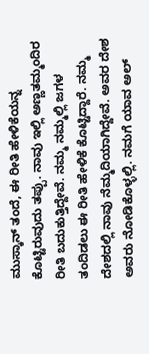ಮುಸ್ಕಾನ್ ತಂದೆ, ಈ ರೀತಿ ಹೇಳಿಕೆಯನ್ನ ಕೊಟ್ಟಿರುವುದು ತಪ್ಪು. ನಾವು ಇಲ್ಲಿ ಅಣ್ಣತಮ್ಮಂದಿರ ರೀತಿ ಬದುಕುತ್ತಿದ್ದೇವೆ. ನಮ್ಮ ನಮ್ಮಲ್ಲಿ ಜಗಳ ತಂದಿಡಲು ಈ ರೀತಿ ಹೇಳಿಕೆ ಕೊಟ್ಟಿದ್ದಾರೆ. ನಮ್ಮ ದೇಶದಲ್ಲಿ ನಾವು ನೆಮ್ಮದಿಯಾಗಿದ್ದೇವೆ. ಅವರ ದೇಶ ಅವರು ನೋಡಿಕೊಳ್ಳಲ್ಲಿ. ನಮಗೆ ಯಾವ ಅಲ್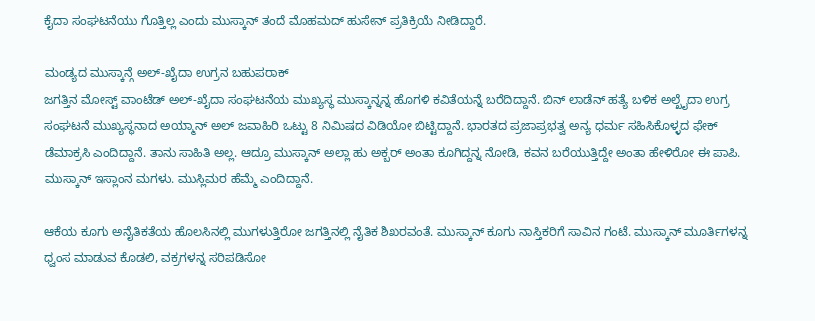ಕೈದಾ ಸಂಘಟನೆಯು ಗೊತ್ತಿಲ್ಲ ಎಂದು ಮುಸ್ಕಾನ್ ತಂದೆ ಮೊಹಮದ್ ಹುಸೇನ್ ಪ್ರತಿಕ್ರಿಯೆ ನೀಡಿದ್ದಾರೆ.

ಮಂಡ್ಯದ ಮುಸ್ಕಾನ್ಗೆ ಅಲ್-ಖೈದಾ ಉಗ್ರನ ಬಹುಪರಾಕ್
ಜಗತ್ತಿನ ಮೋಸ್ಟ್ ವಾಂಟೆಡ್ ಅಲ್-ಖೈದಾ ಸಂಘಟನೆಯ ಮುಖ್ಯಸ್ಥ ಮುಸ್ಕಾನ್ನನ್ನ ಹೊಗಳಿ ಕವಿತೆಯನ್ನೆ ಬರೆದಿದ್ದಾನೆ. ಬಿನ್ ಲಾಡೆನ್ ಹತ್ಯೆ ಬಳಿಕ ಅಲ್ಖೈದಾ ಉಗ್ರ ಸಂಘಟನೆ ಮುಖ್ಯಸ್ಥನಾದ ಅಯ್ಮಾನ್ ಅಲ್ ಜವಾಹಿರಿ ಒಟ್ಟು 8 ನಿಮಿಷದ ವಿಡಿಯೋ ಬಿಟ್ಟಿದ್ದಾನೆ. ಭಾರತದ ಪ್ರಜಾಪ್ರಭತ್ವ ಅನ್ಯ ಧರ್ಮ ಸಹಿಸಿಕೊಳ್ಳದ ಫೇಕ್ ಡೆಮಾಕ್ರಸಿ ಎಂದಿದ್ದಾನೆ. ತಾನು ಸಾಹಿತಿ ಅಲ್ಲ. ಆದ್ರೂ ಮುಸ್ಕಾನ್ ಅಲ್ಲಾ ಹು ಅಕ್ಬರ್ ಅಂತಾ ಕೂಗಿದ್ದನ್ನ ನೋಡಿ, ಕವನ ಬರೆಯುತ್ತಿದ್ದೇ ಅಂತಾ ಹೇಳಿರೋ ಈ ಪಾಪಿ. ಮುಸ್ಕಾನ್ ಇಸ್ಲಾಂನ ಮಗಳು. ಮುಸ್ಲಿಮರ ಹೆಮ್ಮೆ ಎಂದಿದ್ದಾನೆ.

ಆಕೆಯ ಕೂಗು ಅನೈತಿಕತೆಯ ಹೊಲಸಿನಲ್ಲಿ ಮುಗಳುತ್ತಿರೋ ಜಗತ್ತಿನಲ್ಲಿ ನೈತಿಕ ಶಿಖರವಂತೆ. ಮುಸ್ಕಾನ್ ಕೂಗು ನಾಸ್ತಿಕರಿಗೆ ಸಾವಿನ ಗಂಟೆ. ಮುಸ್ಕಾನ್ ಮೂರ್ತಿಗಳನ್ನ ಧ್ವಂಸ ಮಾಡುವ ಕೊಡಲಿ, ವಕ್ರಗಳನ್ನ ಸರಿಪಡಿಸೋ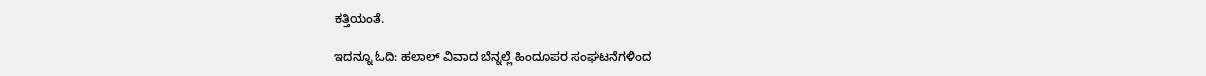ಕತ್ತಿಯಂತೆ.

ಇದನ್ನೂ ಓದಿ: ಹಲಾಲ್ ವಿವಾದ ಬೆನ್ನಲ್ಲೆ ಹಿಂದೂಪರ ಸಂಘಟನೆಗಳಿಂದ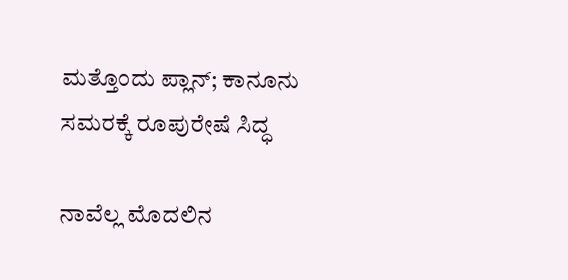ಮತ್ತೊಂದು ಪ್ಲಾನ್; ಕಾನೂನು ಸಮರಕ್ಕೆ ರೂಪುರೇಷೆ ಸಿದ್ಧ

ನಾವೆಲ್ಲ ಮೊದಲಿನ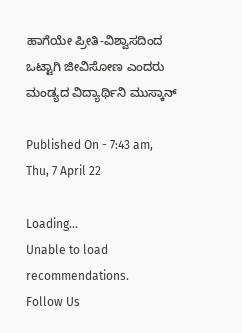ಹಾಗೆಯೇ ಪ್ರೀತಿ-ವಿಶ್ವಾಸದಿಂದ ಒಟ್ಟಾಗಿ ಜೀವಿಸೋಣ ಎಂದರು ಮಂಡ್ಯದ ವಿದ್ಯಾರ್ಥಿನಿ ಮುಸ್ಕಾನ್

Published On - 7:43 am, Thu, 7 April 22

Loading...
Unable to load recommendations.
Follow Us